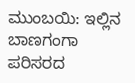ಮುಂಬಯಿ: ಇಲ್ಲಿನ ಬಾಣಗಂಗಾ ಪರಿಸರದ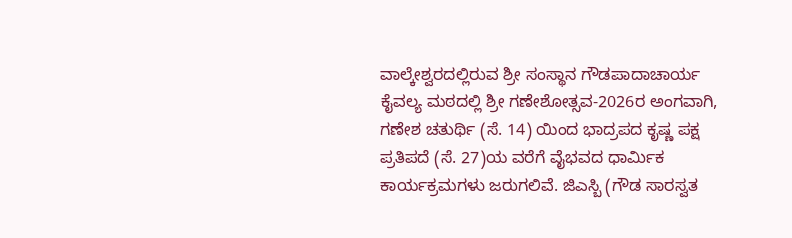ವಾಲ್ಕೇಶ್ವರದಲ್ಲಿರುವ ಶ್ರೀ ಸಂಸ್ಥಾನ ಗೌಡಪಾದಾಚಾರ್ಯ ಕೈವಲ್ಯ ಮಠದಲ್ಲಿ ಶ್ರೀ ಗಣೇಶೋತ್ಸವ-2026ರ ಅಂಗವಾಗಿ, ಗಣೇಶ ಚತುರ್ಥಿ (ಸೆ. 14) ಯಿಂದ ಭಾದ್ರಪದ ಕೃಷ್ಣ ಪಕ್ಷ ಪ್ರತಿಪದೆ (ಸೆ. 27)ಯ ವರೆಗೆ ವೈಭವದ ಧಾರ್ಮಿಕ ಕಾರ್ಯಕ್ರಮಗಳು ಜರುಗಲಿವೆ. ಜಿಎಸ್ಬಿ (ಗೌಡ ಸಾರಸ್ವತ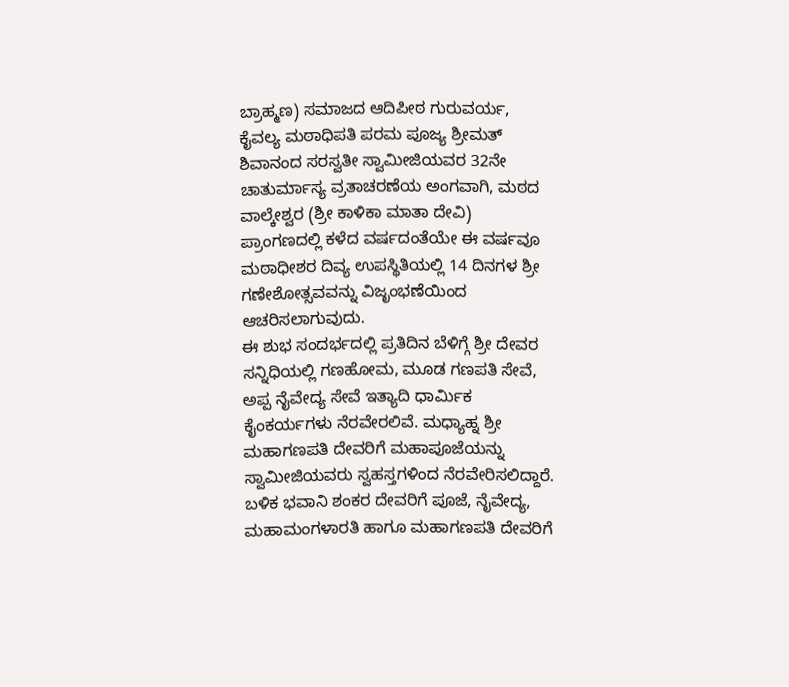ಬ್ರಾಹ್ಮಣ) ಸಮಾಜದ ಆದಿಪೀಠ ಗುರುವರ್ಯ, ಕೈವಲ್ಯ ಮಠಾಧಿಪತಿ ಪರಮ ಪೂಜ್ಯ ಶ್ರೀಮತ್ ಶಿವಾನಂದ ಸರಸ್ವತೀ ಸ್ವಾಮೀಜಿಯವರ 32ನೇ ಚಾತುರ್ಮಾಸ್ಯ ವ್ರತಾಚರಣೆಯ ಅಂಗವಾಗಿ, ಮಠದ ವಾಲ್ಕೇಶ್ವರ (ಶ್ರೀ ಕಾಳಿಕಾ ಮಾತಾ ದೇವಿ) ಪ್ರಾಂಗಣದಲ್ಲಿ ಕಳೆದ ವರ್ಷದಂತೆಯೇ ಈ ವರ್ಷವೂ ಮಠಾಧೀಶರ ದಿವ್ಯ ಉಪಸ್ಥಿತಿಯಲ್ಲಿ 14 ದಿನಗಳ ಶ್ರೀ ಗಣೇಶೋತ್ಸವವನ್ನು ವಿಜೃಂಭಣೆಯಿಂದ ಆಚರಿಸಲಾಗುವುದು.
ಈ ಶುಭ ಸಂದರ್ಭದಲ್ಲಿ ಪ್ರತಿದಿನ ಬೆಳಿಗ್ಗೆ ಶ್ರೀ ದೇವರ ಸನ್ನಿಧಿಯಲ್ಲಿ ಗಣಹೋಮ, ಮೂಡ ಗಣಪತಿ ಸೇವೆ, ಅಪ್ಪ ನೈವೇದ್ಯ ಸೇವೆ ಇತ್ಯಾದಿ ಧಾರ್ಮಿಕ ಕೈಂಕರ್ಯಗಳು ನೆರವೇರಲಿವೆ. ಮಧ್ಯಾಹ್ನ ಶ್ರೀ ಮಹಾಗಣಪತಿ ದೇವರಿಗೆ ಮಹಾಪೂಜೆಯನ್ನು ಸ್ವಾಮೀಜಿಯವರು ಸ್ವಹಸ್ತಗಳಿಂದ ನೆರವೇರಿಸಲಿದ್ದಾರೆ. ಬಳಿಕ ಭವಾನಿ ಶಂಕರ ದೇವರಿಗೆ ಪೂಜೆ, ನೈವೇದ್ಯ, ಮಹಾಮಂಗಳಾರತಿ ಹಾಗೂ ಮಹಾಗಣಪತಿ ದೇವರಿಗೆ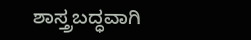ಶಾಸ್ತ್ರಬದ್ಧವಾಗಿ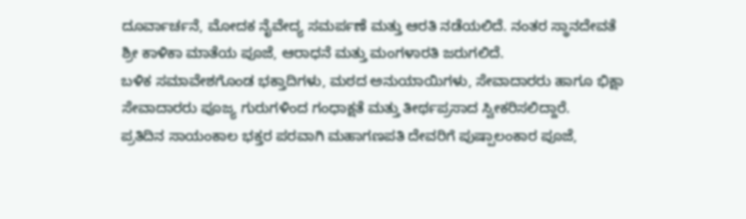ದೂರ್ವಾರ್ಚನೆ, ಮೋದಕ ನೈವೇದ್ಯ ಸಮರ್ಪಣೆ ಮತ್ತು ಆರತಿ ನಡೆಯಲಿದೆ. ನಂತರ ಸ್ಥಾನದೇವತೆ ಶ್ರೀ ಕಾಳಿಕಾ ಮಾತೆಯ ಪೂಜೆ, ಆರಾಧನೆ ಮತ್ತು ಮಂಗಳಾರತಿ ಜರುಗಲಿದೆ.
ಬಳಿಕ ಸಮಾವೇಶಗೊಂಡ ಭಕ್ತಾದಿಗಳು, ಮಠದ ಅನುಯಾಯಿಗಳು, ಸೇವಾದಾರರು ಹಾಗೂ ಭಿಕ್ಷಾ ಸೇವಾದಾರರು ಪೂಜ್ಯ ಗುರುಗಳಿಂದ ಗಂಧಾಕ್ಷತೆ ಮತ್ತು ತೀರ್ಥಪ್ರಸಾದ ಸ್ವೀಕರಿಸಲಿದ್ದಾರೆ.
ಪ್ರತಿದಿನ ಸಾಯಂಕಾಲ ಭಕ್ತರ ಪರವಾಗಿ ಮಹಾಗಣಪತಿ ದೇವರಿಗೆ ಪುಷ್ಪಾಲಂಕಾರ ಪೂಜೆ,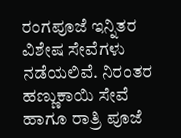ರಂಗಪೂಜೆ ಇನ್ನಿತರ ವಿಶೇಷ ಸೇವೆಗಳು ನಡೆಯಲಿವೆ. ನಿರಂತರ ಹಣ್ಣುಕಾಯಿ ಸೇವೆ ಹಾಗೂ ರಾತ್ರಿ ಪೂಜೆ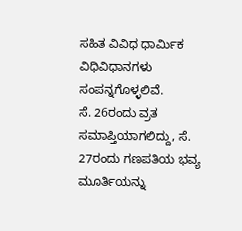ಸಹಿತ ವಿವಿಧ ಧಾರ್ಮಿಕ ವಿಧಿವಿಧಾನಗಳು ಸಂಪನ್ನಗೊಳ್ಳಲಿವೆ.
ಸೆ. 26ರಂದು ವ್ರತ ಸಮಾಪ್ತಿಯಾಗಲಿದ್ದು, ಸೆ. 27ರಂದು ಗಣಪತಿಯ ಭವ್ಯ ಮೂರ್ತಿಯನ್ನು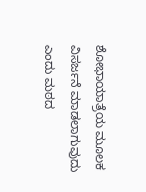ಶೋಭಾಯಾತ್ರೆಯ ಮೂಲಕ ವಿಸರ್ಜನೆ ಮಾಡಲಾಗುವುದು ಎಂದು ಮಠದ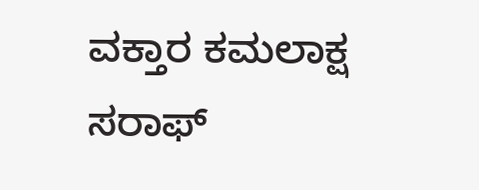ವಕ್ತಾರ ಕಮಲಾಕ್ಷ ಸರಾಫ್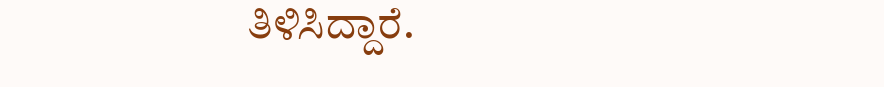ತಿಳಿಸಿದ್ದಾರೆ.